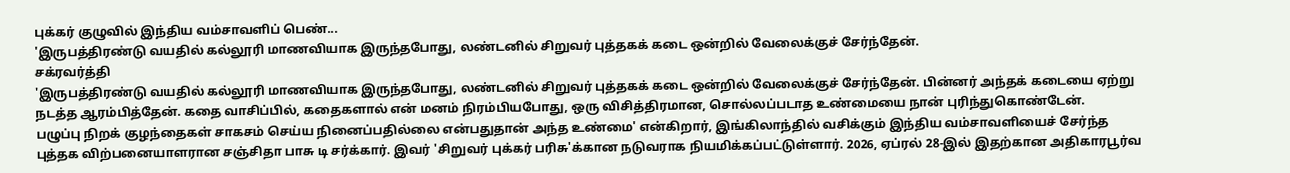புக்கர் குழுவில் இந்திய வம்சாவளிப் பெண்...
'இருபத்திரண்டு வயதில் கல்லூரி மாணவியாக இருந்தபோது, லண்டனில் சிறுவர் புத்தகக் கடை ஒன்றில் வேலைக்குச் சேர்ந்தேன்.
சக்ரவர்த்தி
'இருபத்திரண்டு வயதில் கல்லூரி மாணவியாக இருந்தபோது, லண்டனில் சிறுவர் புத்தகக் கடை ஒன்றில் வேலைக்குச் சேர்ந்தேன். பின்னர் அந்தக் கடையை ஏற்று நடத்த ஆரம்பித்தேன். கதை வாசிப்பில், கதைகளால் என் மனம் நிரம்பியபோது, ஒரு விசித்திரமான, சொல்லப்படாத உண்மையை நான் புரிந்துகொண்டேன்.
பழுப்பு நிறக் குழந்தைகள் சாகசம் செய்ய நினைப்பதில்லை என்பதுதான் அந்த உண்மை' என்கிறார், இங்கிலாந்தில் வசிக்கும் இந்திய வம்சாவளியைச் சேர்ந்த புத்தக விற்பனையாளரான சஞ்சிதா பாசு டி சர்க்கார். இவர் 'சிறுவர் புக்கர் பரிசு'க்கான நடுவராக நியமிக்கப்பட்டுள்ளார். 2026, ஏப்ரல் 28-இல் இதற்கான அதிகாரபூர்வ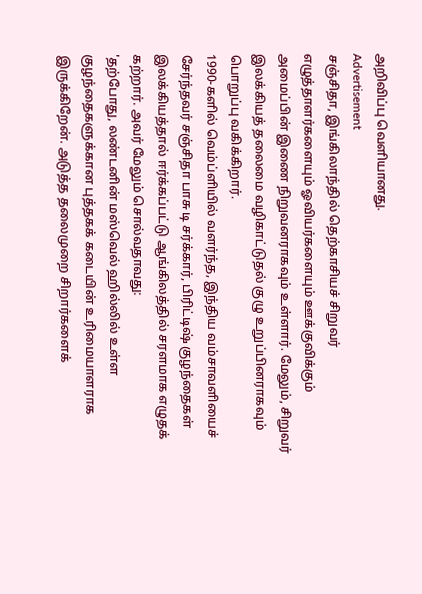அறிவிப்பு வெளியானது.
Advertisement
சஞ்சிதா, இங்கிலாந்தில் தெற்காசியச் சிறுவர் எழுத்தாளர்களையும் ஓவியர்களையும் ஊக்குவிக்கும் அமைப்பின் இணை நிறுவனராகவும் உள்ளார். மேலும், சிறுவர் இலக்கியத் தலைமை வழிகாட்டுதல் குழு உறுப்பினராகவும் பொறுப்பு வகிக்கிறார்.
1990-களில் வெம்ப்ளியில் வளர்ந்த, இந்திய வம்சாவளியைச் சேர்ந்தவர் சஞ்சிதா பாசு டி சர்க்கார், பிரிட்டிஷ் குழந்தைகள் இலக்கியத்தால் ஈர்க்கப்பட்டு ஆங்கிலத்தில் சரளமாக எழுதக் கற்றார். அவர் மேலும் சொல்வதாவது:
'தற்போது, லண்டனின் மஸ்வெல் ஹில்லில் உள்ள குழந்தைகளுக்கான புத்தகக் கடையின் உரிமையாளராக இருக்கிறேன். அடுத்த தலைமுறை சிறார்களைக்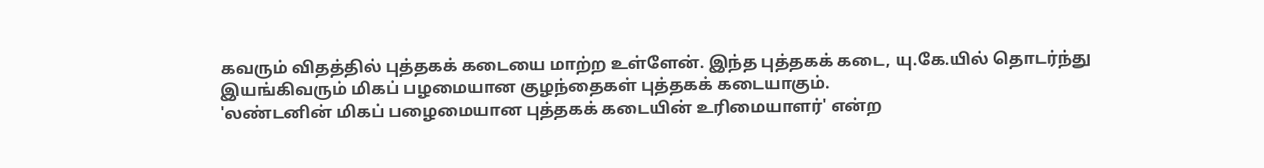கவரும் விதத்தில் புத்தகக் கடையை மாற்ற உள்ளேன். இந்த புத்தகக் கடை, யு.கே.யில் தொடர்ந்து இயங்கிவரும் மிகப் பழமையான குழந்தைகள் புத்தகக் கடையாகும்.
'லண்டனின் மிகப் பழைமையான புத்தகக் கடையின் உரிமையாளர்' என்ற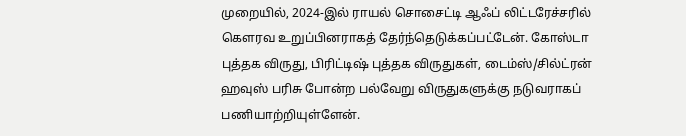முறையில், 2024-இல் ராயல் சொசைட்டி ஆஃப் லிட்டரேச்சரில் கெளரவ உறுப்பினராகத் தேர்ந்தெடுக்கப்பட்டேன். கோஸ்டா புத்தக விருது, பிரிட்டிஷ் புத்தக விருதுகள், டைம்ஸ்/சில்ட்ரன் ஹவுஸ் பரிசு போன்ற பல்வேறு விருதுகளுக்கு நடுவராகப் பணியாற்றியுள்ளேன்.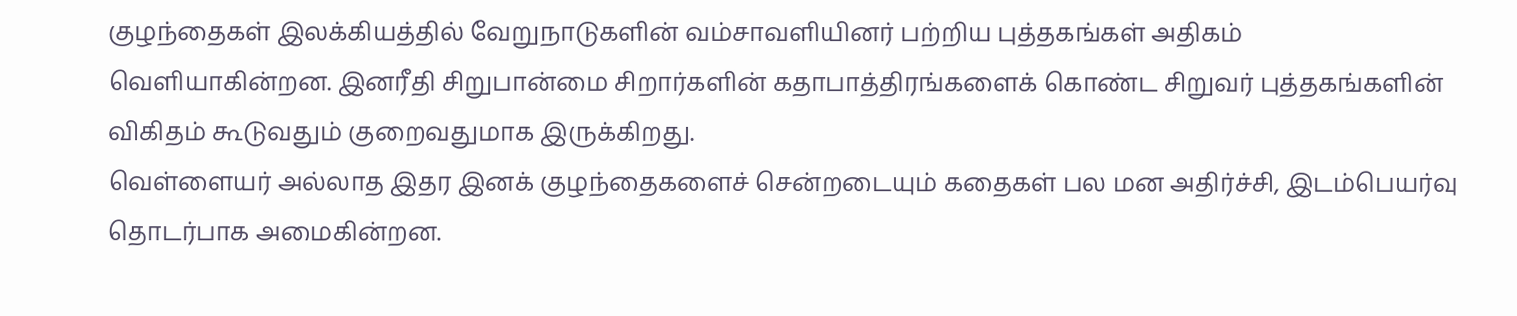குழந்தைகள் இலக்கியத்தில் வேறுநாடுகளின் வம்சாவளியினர் பற்றிய புத்தகங்கள் அதிகம் வெளியாகின்றன. இனரீதி சிறுபான்மை சிறார்களின் கதாபாத்திரங்களைக் கொண்ட சிறுவர் புத்தகங்களின் விகிதம் கூடுவதும் குறைவதுமாக இருக்கிறது.
வெள்ளையர் அல்லாத இதர இனக் குழந்தைகளைச் சென்றடையும் கதைகள் பல மன அதிர்ச்சி, இடம்பெயர்வு தொடர்பாக அமைகின்றன.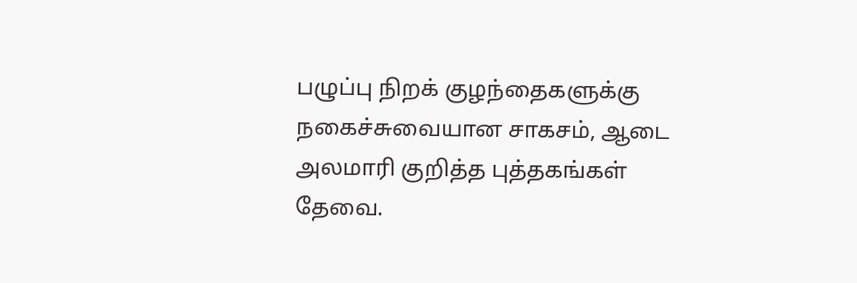பழுப்பு நிறக் குழந்தைகளுக்கு நகைச்சுவையான சாகசம், ஆடை அலமாரி குறித்த புத்தகங்கள் தேவை.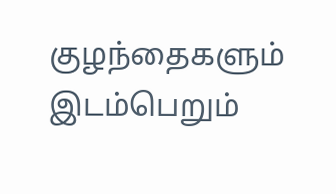குழந்தைகளும் இடம்பெறும்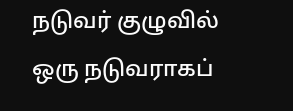நடுவர் குழுவில் ஒரு நடுவராகப்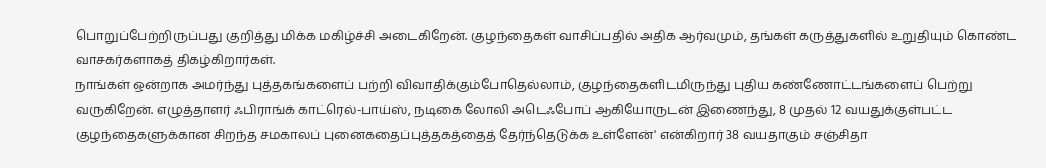பொறுப்பேற்றிருப்பது குறித்து மிக்க மகிழ்ச்சி அடைகிறேன். குழந்தைகள் வாசிப்பதில் அதிக ஆர்வமும், தங்கள் கருத்துகளில் உறுதியும் கொண்ட வாசகர்களாகத் திகழ்கிறார்கள்.
நாங்கள் ஒன்றாக அமர்ந்து புத்தகங்களைப் பற்றி விவாதிக்கும்போதெல்லாம், குழந்தைகளிடமிருந்து புதிய கண்ணோட்டங்களைப் பெற்று வருகிறேன். எழுத்தாளர் ஃபிராங்க் காட்ரெல்-பாய்ஸ், நடிகை லோலி அடெஃபோப் ஆகியோருடன் இணைந்து, 8 முதல் 12 வயதுக்குள்பட்ட குழந்தைகளுக்கான சிறந்த சமகாலப் புனைகதைப்புத்தகத்தைத் தேர்ந்தெடுக்க உள்ளேன்' என்கிறார் 38 வயதாகும் சஞ்சிதா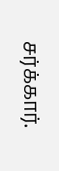சர்க்கார்.